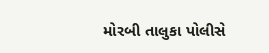મોરબી તાલુકા પોલીસે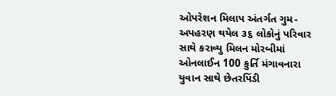ઓપરેશન મિલાપ અંતર્ગત ગુમ-અપહરણ થયેલ ૩૬ લોકોનું પરિવાર સાથે કરાવ્યુ મિલન મોરબીમાં ઓનલાઈન 100 કુર્તિ મંગાવનારા યુવાન સાથે છેતરપિંડી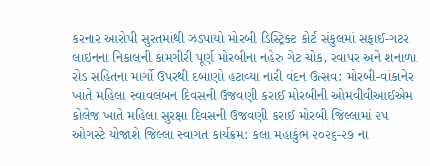કરનાર આરોપી સુરતમાંથી ઝડપાયો મોરબી ડિસ્ટ્રિક્ટ કોર્ટ સંકુલમાં સફાઈ-ગટર લાઇનના નિકાલની કામગીરી પૂર્ણ મોરબીના નહેરુ ગેટ ચોક, રવાપર અને શનાળા રોડ સહિતના માર્ગો ઉપરથી દબાણો હટાવ્યા નારી વંદન ઉત્સવ: મોરબી-વાંકાનેર ખાતે મહિલા સ્વાવલંબન દિવસની ઉજવણી કરાઈ મોરબીની ઓમવીવીઆઈએમ કોલેજ ખાતે મહિલા સુરક્ષા દિવસની ઉજવણી કરાઈ મોરબી જિલ્લામાં ૨૫ ઓગસ્ટે યોજાશે જિલ્લા સ્વાગત કાર્યક્રમ: કલા મહાકુંભ ૨૦૨૬-૨૭ ના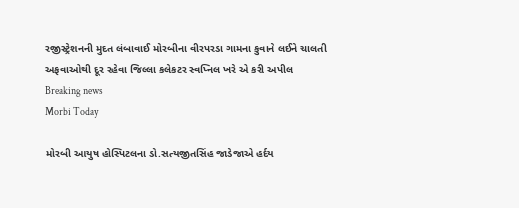રજીસ્ટ્રેશનની મુદત લંબાવાઈ મોરબીના વીરપરડા ગામના કુવાને લઈને ચાલતી અફવાઓથી દૂર રહેવા જિલ્લા કલેકટર સ્વપ્નિલ ખરે એ કરી અપીલ
Breaking news
Morbi Today

મોરબી આયુષ હોસ્પિટલના ડો.સત્યજીતસિંહ જાડેજાએ હર્દય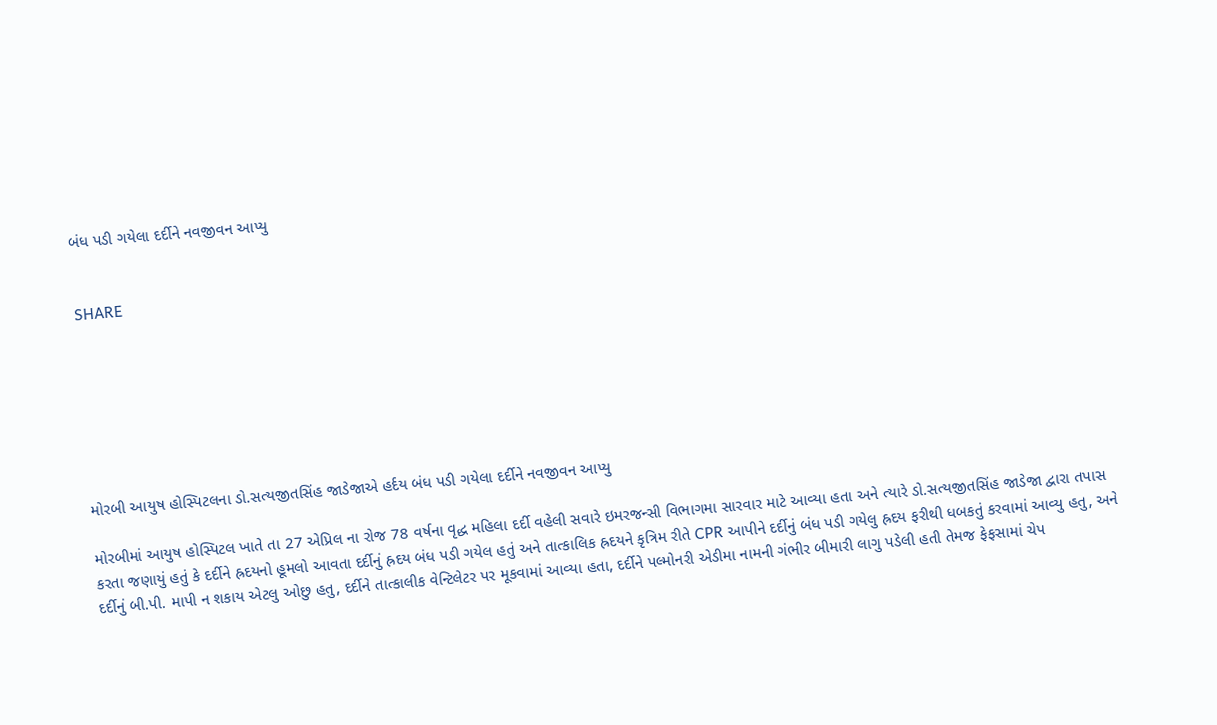બંધ પડી ગયેલા દર્દીને નવજીવન આપ્યુ


SHARE







મોરબી આયુષ હોસ્પિટલના ડો.સત્યજીતસિંહ જાડેજાએ હર્દય બંધ પડી ગયેલા દર્દીને નવજીવન આપ્યુ

મોરબીમાં આયુષ હોસ્પિટલ ખાતે તા 27 એપ્રિલ ના રોજ 78 વર્ષના વૃદ્ધ મહિલા દર્દી વહેલી સવારે ઇમરજન્સી વિભાગમા સારવાર માટે આવ્યા હતા અને ત્યારે ડો.સત્યજીતસિંહ જાડેજા દ્વારા તપાસ કરતા જણાયું હતું કે દર્દીને હ્રદયનો હૂમલો આવતા દર્દીનું હ્રદય બંધ પડી ગયેલ હતું અને તાત્કાલિક હ્રદયને કૃત્રિમ રીતે CPR આપીને દર્દીનું બંધ પડી ગયેલુ હ્રદય ફરીથી ધબકતું કરવામાં આવ્યુ હતુ, અને દર્દીનું બી.પી. માપી ન શકાય એટલુ ઓછુ હતુ, દર્દીને તાત્કાલીક વેન્ટિલેટર પર મૂકવામાં આવ્યા હતા, દર્દીને પલ્મોનરી એડીમા નામની ગંભીર બીમારી લાગુ પડેલી હતી તેમજ ફેફસામાં ચેપ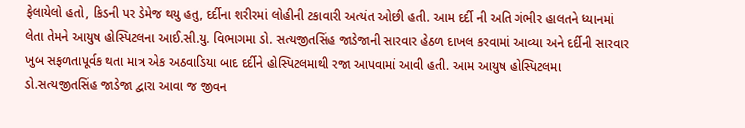ફેલાયેલો હતો, કિડની પર ડેમેજ થયુ હતુ, દર્દીના શરીરમાં લોહીની ટકાવારી અત્યંત ઓછી હતી. આમ દર્દી ની અતિ ગંભીર હાલતને ધ્યાનમાં લેતા તેમને આયુષ હોસ્પિટલના આઈ.સી.યુ. વિભાગમા ડો. સત્યજીતસિંહ જાડેજાની સારવાર હેઠળ દાખલ કરવામાં આવ્યા અને દર્દીની સારવાર ખુબ સફળતાપૂર્વક થતા માત્ર એક અઠવાડિયા બાદ દર્દીને હોસ્પિટલમાથી રજા આપવામાં આવી હતી. આમ આયુષ હોસ્પિટલમા ડો.સત્યજીતસિંહ જાડેજા દ્વારા આવા જ જીવન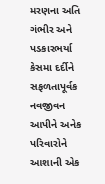મરણના અતિ ગંભીર અને પડકારભર્યા કેસમા દર્દીને સફળતાપૂર્વક નવજીવન આપીને અનેક પરિવારોને આશાની એક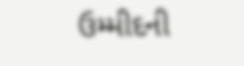ઉમ્મીદની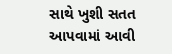સાથે ખુશી સતત આપવામાં આવી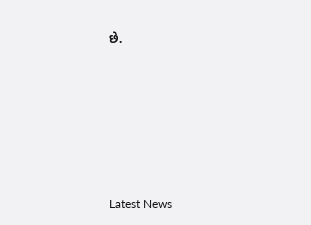છે.






Latest News